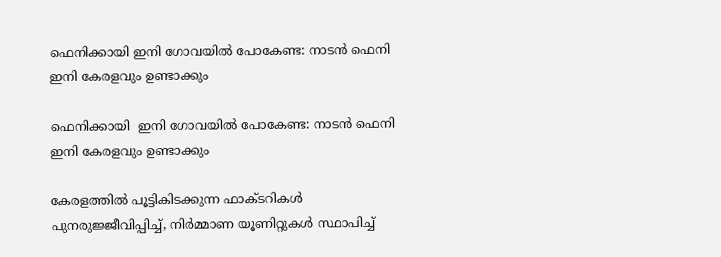ഫെനിക്കായി ഇനി ഗോവയില്‍ പോകേണ്ട: നാടന്‍ ഫെനി ഇനി കേരളവും ഉണ്ടാക്കും

ഫെനിക്കായി  ഇനി ഗോവയില്‍ പോകേണ്ട: നാടന്‍ ഫെനി ഇനി കേരളവും ഉണ്ടാക്കും

കേരളത്തില്‍ പൂട്ടികിടക്കുന്ന ഫാക്ടറികള്‍ പുനരുജ്ജീവിപ്പിച്ച്‌, നിര്‍മ്മാണ യൂണിറ്റുകള്‍ സ്ഥാപിച്ച്‌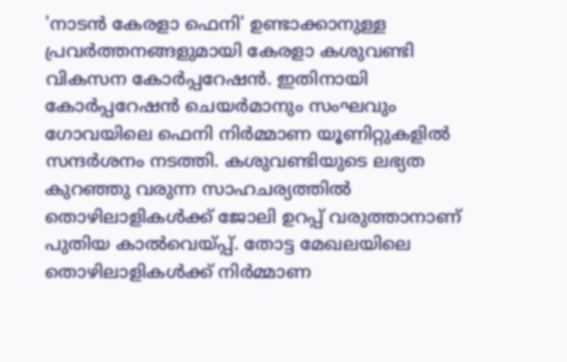'നാടന്‍ കേരളാ ഫെനി' ഉണ്ടാക്കാനുള്ള പ്രവര്‍ത്തനങ്ങളുമായി കേരളാ കശുവണ്ടി വികസന കോര്‍പ്പറേഷന്‍. ഇതിനായി കോര്‍പ്പറേഷന്‍ ചെയര്‍മാനും സംഘവും ഗോവയിലെ ഫെനി നിര്‍മ്മാണ യൂണിറ്റുകളില്‍ സന്ദര്‍ശനം നടത്തി. കശുവണ്ടിയുടെ ലഭ്യത കുറഞ്ഞു വരുന്ന സാഹചര്യത്തില്‍ തൊഴിലാളികള്‍ക്ക് ജോലി ഉറപ്പ് വരുത്താനാണ് പുതിയ കാല്‍വെയ്പ്പ്. തോട്ട മേഖലയിലെ തൊഴിലാളികള്‍ക്ക് നിര്‍മ്മാണ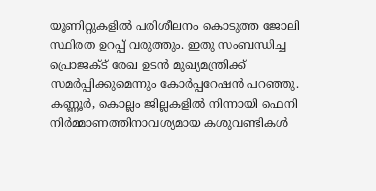യൂണിറ്റുകളില്‍ പരിശീലനം കൊടുത്ത ജോലി സ്ഥിരത ഉറപ്പ് വരുത്തും. ഇതു സംബന്ധിച്ച പ്രൊജക്‌ട് രേഖ ഉടന്‍ മുഖ്യമന്ത്രിക്ക് സമര്‍പ്പിക്കുമെന്നും കോര്‍പ്പറേഷന്‍ പറഞ്ഞു. കണ്ണൂര്‍, കൊല്ലം ജില്ലകളില്‍ നിന്നായി ഫെനി നിര്‍മ്മാണത്തിനാവശ്യമായ കശുവണ്ടികള്‍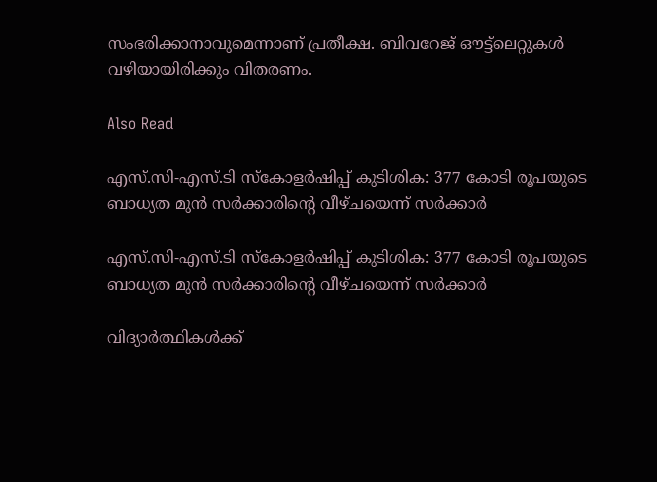സംഭരിക്കാനാവുമെന്നാണ് പ്രതീക്ഷ. ബിവറേജ് ഔട്ട്‌ലെറ്റുകള്‍ വഴിയായിരിക്കും വിതരണം.

Also Read

എസ്.സി-എസ്.ടി സ്കോളർഷിപ്പ് കുടിശിക: 377 കോടി രൂപയുടെ ബാധ്യത മുൻ സർക്കാരിന്റെ വീഴ്ചയെന്ന് സർക്കാർ

എസ്.സി-എസ്.ടി സ്കോളർഷിപ്പ് കുടിശിക: 377 കോടി രൂപയുടെ ബാധ്യത മുൻ സർക്കാരിന്റെ വീഴ്ചയെന്ന് സർക്കാർ

വിദ്യാർത്ഥികൾക്ക്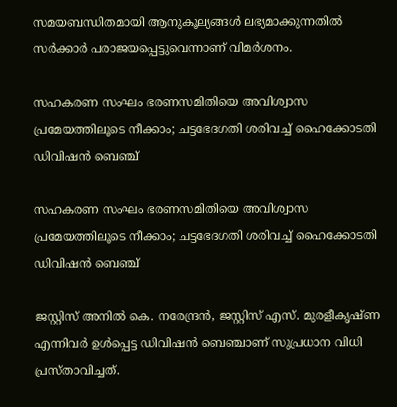സമയബന്ധിതമായി ആനുകൂല്യങ്ങൾ ലഭ്യമാക്കുന്നതിൽ സർക്കാർ പരാജയപ്പെട്ടുവെന്നാണ് വിമർശനം.

സഹകരണ സംഘം ഭരണസമിതിയെ അവിശ്വാസ പ്രമേയത്തിലൂടെ നീക്കാം; ചട്ടഭേദഗതി ശരിവച്ച് ഹൈക്കോടതി ഡിവിഷൻ ബെഞ്ച്

സഹകരണ സംഘം ഭരണസമിതിയെ അവിശ്വാസ പ്രമേയത്തിലൂടെ നീക്കാം; ചട്ടഭേദഗതി ശരിവച്ച് ഹൈക്കോടതി ഡിവിഷൻ ബെഞ്ച്

ജസ്റ്റിസ് അനിൽ കെ. നരേന്ദ്രൻ, ജസ്റ്റിസ് എസ്. മുരളീകൃഷ്ണ എന്നിവർ ഉൾപ്പെട്ട ഡിവിഷൻ ബെഞ്ചാണ് സുപ്രധാന വിധി പ്രസ്താവിച്ചത്.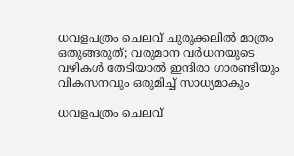ധവളപത്രം ചെലവ് ചുരുക്കലിൽ മാത്രം ഒതുങ്ങരുത്; വരുമാന വർധനയുടെ വഴികൾ തേടിയാൽ ഇന്ദിരാ ഗാരണ്ടിയും വികസനവും ഒരുമിച്ച് സാധ്യമാകും

ധവളപത്രം ചെലവ്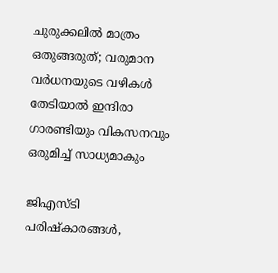ചുരുക്കലിൽ മാത്രം ഒതുങ്ങരുത്; വരുമാന വർധനയുടെ വഴികൾ തേടിയാൽ ഇന്ദിരാ ഗാരണ്ടിയും വികസനവും ഒരുമിച്ച് സാധ്യമാകും

ജിഎസ്ടി പരിഷ്കാരങ്ങൾ,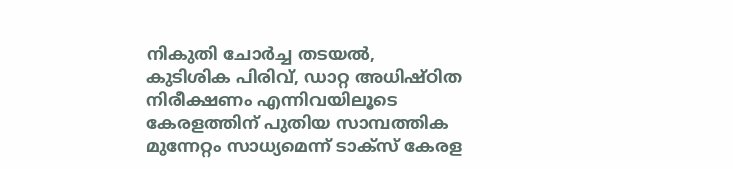നികുതി ചോർച്ച തടയൽ, കുടിശിക പിരിവ്, ഡാറ്റ അധിഷ്ഠിത നിരീക്ഷണം എന്നിവയിലൂടെ കേരളത്തിന് പുതിയ സാമ്പത്തിക മുന്നേറ്റം സാധ്യമെന്ന് ടാക്സ് കേരള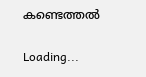കണ്ടെത്തൽ

Loading...